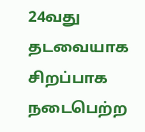24வது தடவையாக சிறப்பாக நடைபெற்ற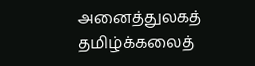அனைத்துலகத் தமிழ்க்கலைத்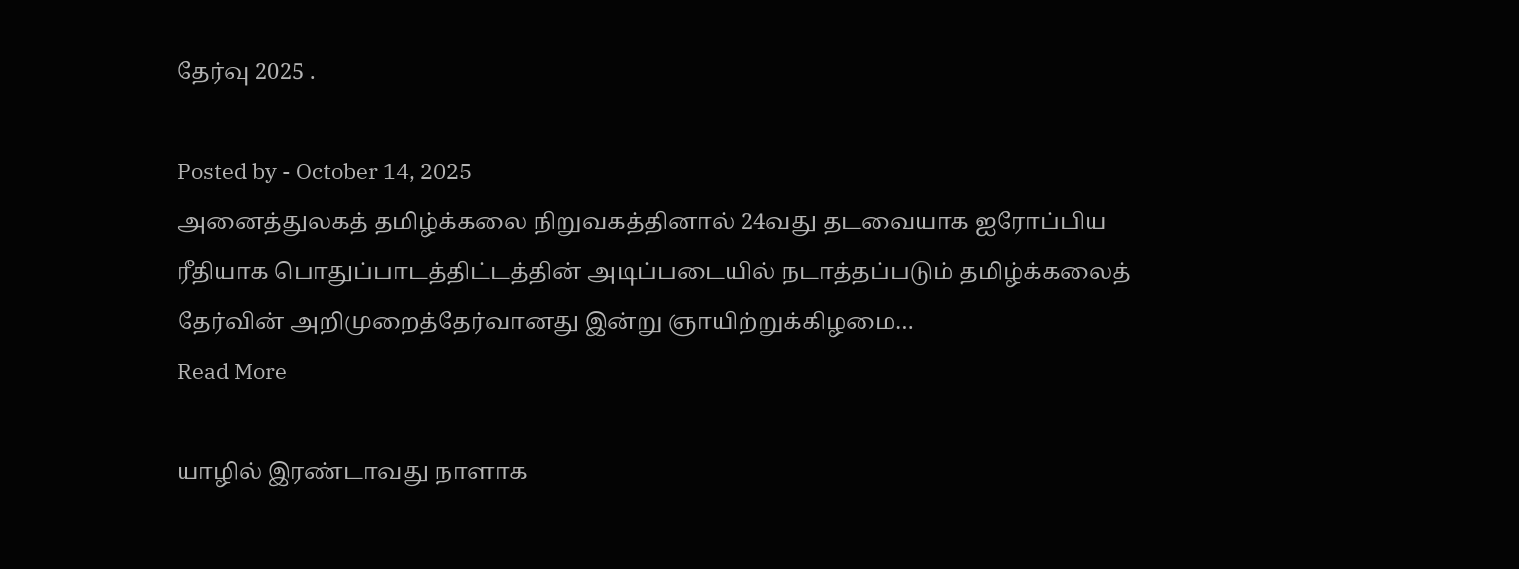தேர்வு 2025 .

Posted by - October 14, 2025
அனைத்துலகத் தமிழ்க்கலை நிறுவகத்தினால் 24வது தடவையாக ஐரோப்பிய ரீதியாக பொதுப்பாடத்திட்டத்தின் அடிப்படையில் நடாத்தப்படும் தமிழ்க்கலைத் தேர்வின் அறிமுறைத்தேர்வானது இன்று ஞாயிற்றுக்கிழமை…
Read More

யாழில் இரண்டாவது நாளாக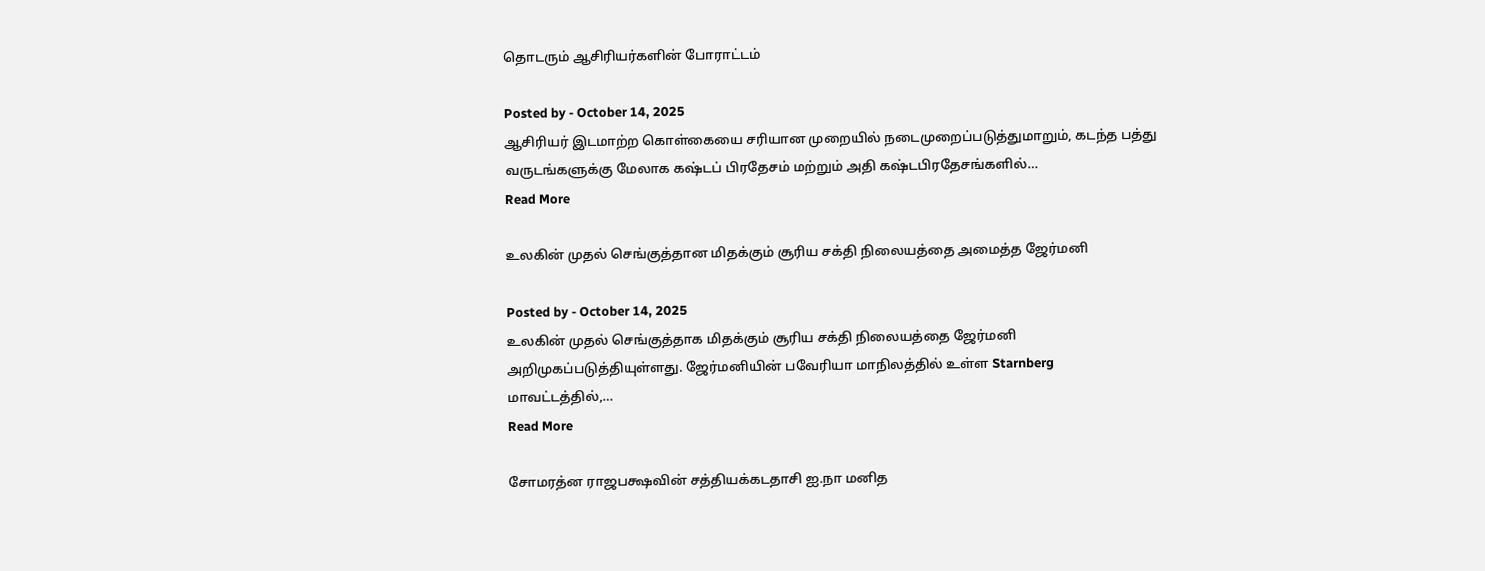தொடரும் ஆசிரியர்களின் போராட்டம்

Posted by - October 14, 2025
ஆசிரியர் இடமாற்ற கொள்கையை சரியான முறையில் நடைமுறைப்படுத்துமாறும், கடந்த பத்து வருடங்களுக்கு மேலாக கஷ்டப் பிரதேசம் மற்றும் அதி கஷ்டபிரதேசங்களில்…
Read More

உலகின் முதல் செங்குத்தான மிதக்கும் சூரிய சக்தி நிலையத்தை அமைத்த ஜேர்மனி

Posted by - October 14, 2025
உலகின் முதல் செங்குத்தாக மிதக்கும் சூரிய சக்தி நிலையத்தை ஜேர்மனி அறிமுகப்படுத்தியுள்ளது. ஜேர்மனியின் பவேரியா மாநிலத்தில் உள்ள Starnberg மாவட்டத்தில்,…
Read More

சோமரத்ன ராஜபக்ஷவின் சத்தியக்கடதாசி ஐ.நா மனித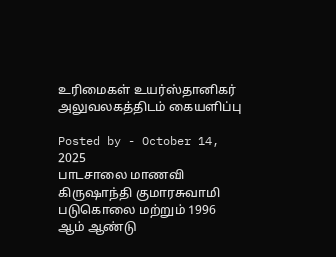உரிமைகள் உயர்ஸ்தானிகர் அலுவலகத்திடம் கையளிப்பு

Posted by - October 14, 2025
பாடசாலை மாணவி கிருஷாந்தி குமாரசுவாமி படுகொலை மற்றும் 1996 ஆம் ஆண்டு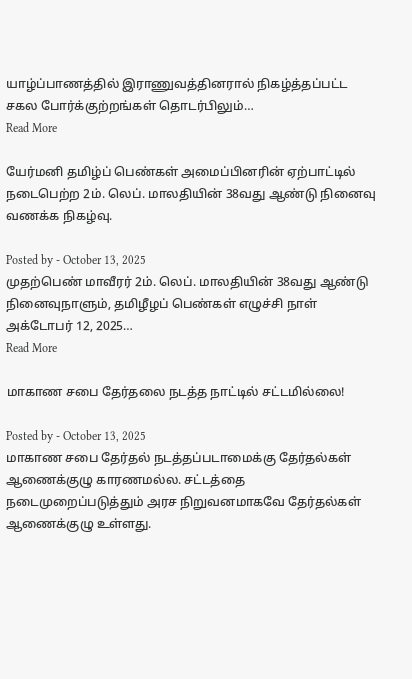யாழ்ப்பாணத்தில் இராணுவத்தினரால் நிகழ்த்தப்பட்ட சகல போர்க்குற்றங்கள் தொடர்பிலும்…
Read More

யேர்மனி தமிழ்ப் பெண்கள் அமைப்பினரின் ஏற்பாட்டில் நடைபெற்ற 2ம். லெப். மாலதியின் 38வது ஆண்டு நினைவு வணக்க நிகழ்வு.

Posted by - October 13, 2025
முதற்பெண் மாவீரர் 2ம். லெப். மாலதியின் 38வது ஆண்டு நினைவுநாளும், தமிழீழப் பெண்கள் எழுச்சி நாள் அக்டோபர் 12, 2025…
Read More

மாகாண சபை தேர்தலை நடத்த நாட்டில் சட்டமில்லை!

Posted by - October 13, 2025
மாகாண சபை தேர்தல் நடத்தப்படாமைக்கு தேர்தல்கள் ஆணைக்குழு காரணமல்ல. சட்டத்தை நடைமுறைப்படுத்தும் அரச நிறுவனமாகவே தேர்தல்கள் ஆணைக்குழு உள்ளது.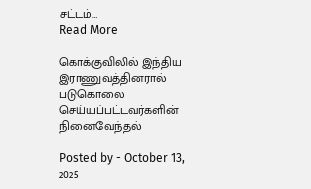சட்டம்…
Read More

கொக்குவிலில் இந்திய இராணுவத்தினரால் படுகொலை செய்யப்பட்டவர்களின் நினைவேந்தல்

Posted by - October 13, 2025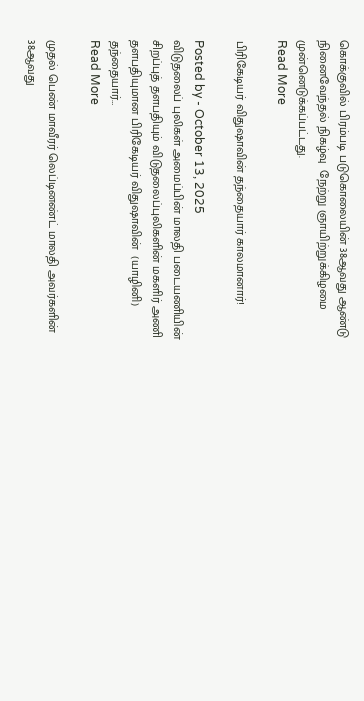கொக்குவில் பிரம்படி படுகொலையின் 38ஆவது ஆண்டு நினைவேந்தல் நிகழ்வு  நேற்று ஞாயிற்றுக்கிழமை  முன்னெடுக்கப்பட்டது.
Read More

பிரிகேடியர் விதுஷாவின் தந்தையார் காலமானார்!

Posted by - October 13, 2025
விடுதலைப் புலிகள் அமைப்பின் மாலதி படையணியின் சிறப்புத் தளபதியும் விடுதலைப்புலிகளின் மகளிர் அணி தளபதியுமான பிரிகேடியர் விதுஷாவின்  (யாழினி) தந்தையார்…
Read More

முதல் பெண் மாவீரர் லெப்டினண்ட் மாலதி அவர்களின் 38ஆவது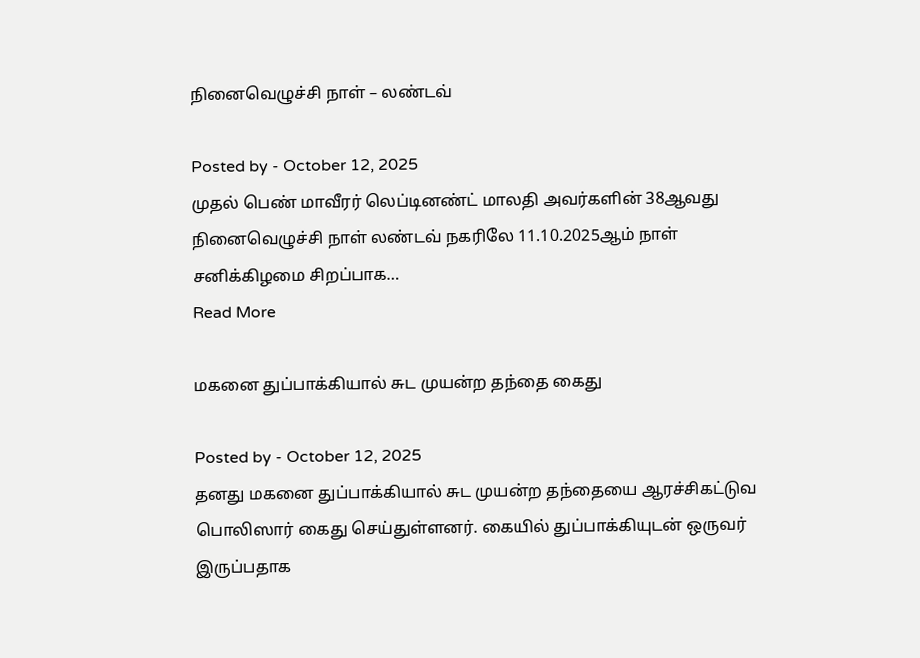நினைவெழுச்சி நாள் – லண்டவ்

Posted by - October 12, 2025
முதல் பெண் மாவீரர் லெப்டினண்ட் மாலதி அவர்களின் 38ஆவது நினைவெழுச்சி நாள் லண்டவ் நகரிலே 11.10.2025ஆம் நாள் சனிக்கிழமை சிறப்பாக…
Read More

மகனை துப்பாக்கியால் சுட முயன்ற தந்தை கைது

Posted by - October 12, 2025
தனது மகனை துப்பாக்கியால் சுட முயன்ற தந்தையை ஆரச்சிகட்டுவ பொலிஸார் கைது செய்துள்ளனர். கையில் துப்பாக்கியுடன் ஒருவர் இருப்பதாக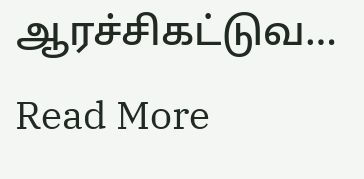ஆரச்சிகட்டுவ…
Read More